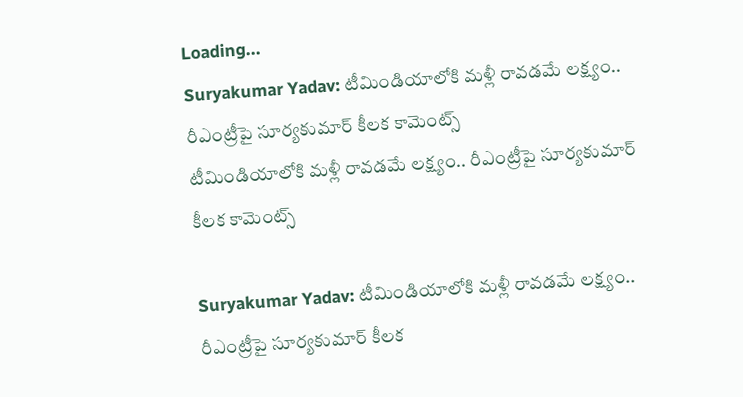Loading...
Suryakumar Yadav: టీమిండియాలోకి మళ్లీ రావడమే లక్ష్యం.. రీఎంట్రీపై సూర్యకుమార్‌ కీలక కామెంట్స్
టీమిండియాలోకి మళ్లీ రావడమే లక్ష్యం.. రీఎంట్రీపై సూర్యకుమార్‌ కీలక కామెంట్స్

Suryakumar Yadav: టీమిండియాలోకి మళ్లీ రావడమే లక్ష్యం.. రీఎంట్రీపై సూర్యకుమార్‌ కీలక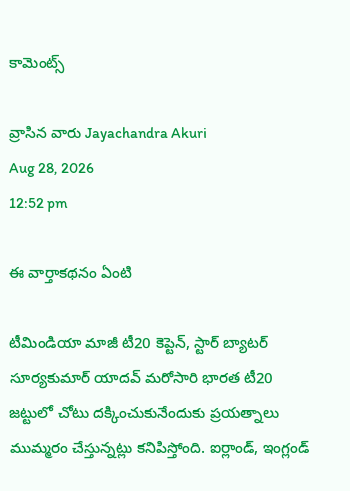కామెంట్స్

వ్రాసిన వారు Jayachandra Akuri
Aug 28, 2026
12:52 pm

ఈ వార్తాకథనం ఏంటి

టీమిండియా మాజీ టీ20 కెప్టెన్‌, స్టార్ బ్యాటర్‌ సూర్యకుమార్‌ యాదవ్‌ మరోసారి భారత టీ20 జట్టులో చోటు దక్కించుకునేందుకు ప్రయత్నాలు ముమ్మరం చేస్తున్నట్లు కనిపిస్తోంది. ఐర్లాండ్‌, ఇంగ్లండ్‌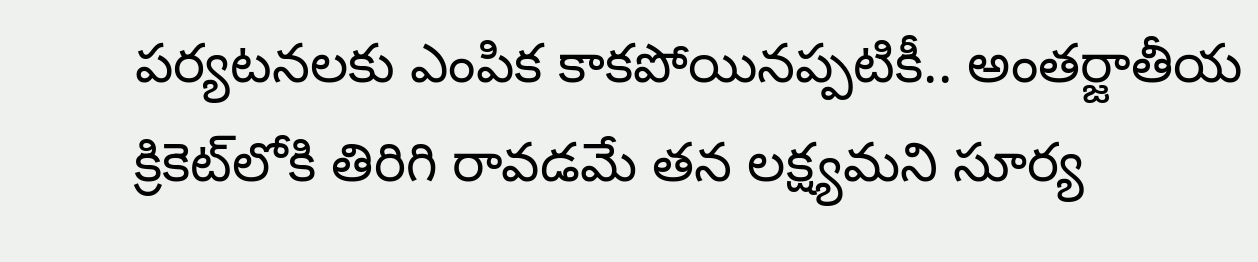పర్యటనలకు ఎంపిక కాకపోయినప్పటికీ.. అంతర్జాతీయ క్రికెట్‌లోకి తిరిగి రావడమే తన లక్ష్యమని సూర్య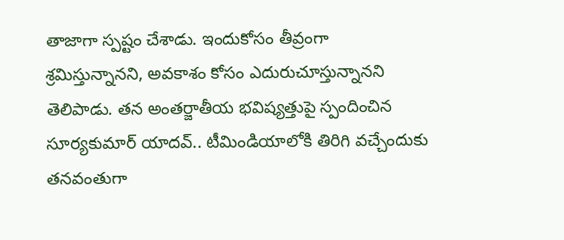తాజాగా స్పష్టం చేశాడు. ఇందుకోసం తీవ్రంగా శ్రమిస్తున్నానని, అవకాశం కోసం ఎదురుచూస్తున్నానని తెలిపాడు. తన అంతర్జాతీయ భవిష్యత్తుపై స్పందించిన సూర్యకుమార్‌ యాదవ్‌.. టీమిండియాలోకి తిరిగి వచ్చేందుకు తనవంతుగా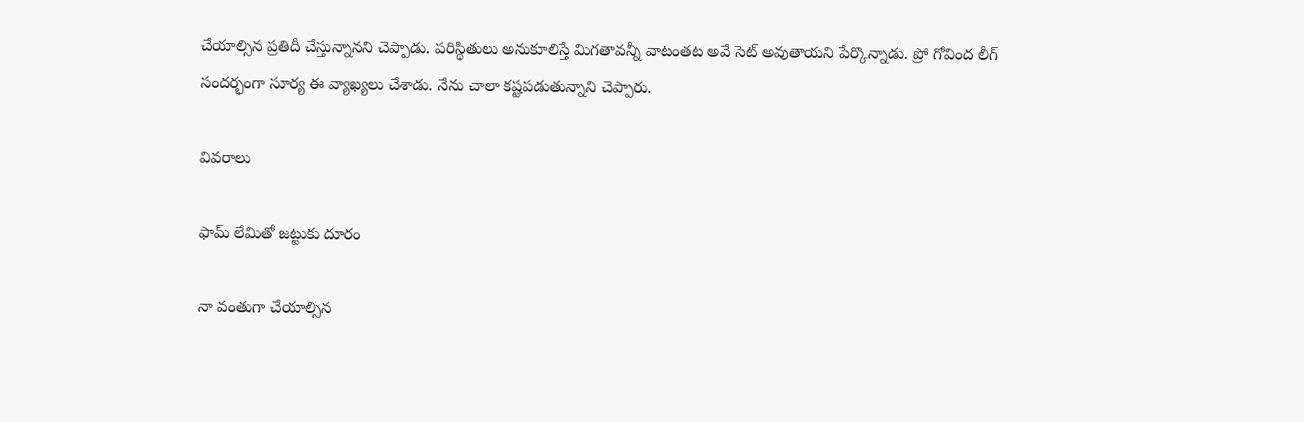చేయాల్సిన ప్రతిదీ చేస్తున్నానని చెప్పాడు. పరిస్థితులు అనుకూలిస్తే మిగతావన్నీ వాటంతట అవే సెట్‌ అవుతాయని పేర్కొన్నాడు. ప్రో గోవింద లీగ్‌ సందర్భంగా సూర్య ఈ వ్యాఖ్యలు చేశాడు. నేను చాలా కష్టపడుతున్నాని చెప్పారు.

వివరాలు

ఫామ్‌ లేమితో జట్టుకు దూరం

నా వంతుగా చేయాల్సిన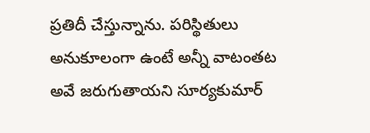ప్రతిదీ చేస్తున్నాను. పరిస్థితులు అనుకూలంగా ఉంటే అన్నీ వాటంతట అవే జరుగుతాయని సూర్యకుమార్‌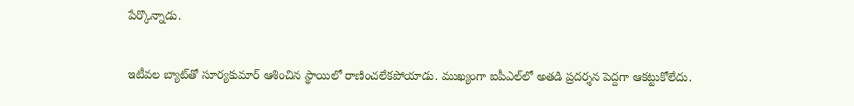పేర్కొన్నాడు.

ఇటీవల బ్యాట్‌తో సూర్యకుమార్‌ ఆశించిన స్థాయిలో రాణించలేకపోయాడు. ముఖ్యంగా ఐపీఎల్‌లో అతడి ప్రదర్శన పెద్దగా ఆకట్టుకోలేదు.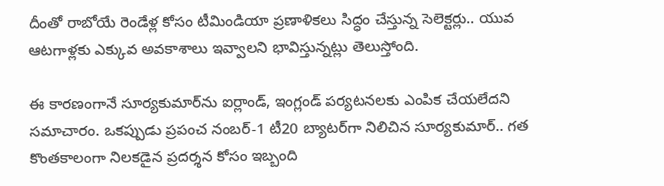దీంతో రాబోయే రెండేళ్ల కోసం టీమిండియా ప్రణాళికలు సిద్ధం చేస్తున్న సెలెక్టర్లు.. యువ ఆటగాళ్లకు ఎక్కువ అవకాశాలు ఇవ్వాలని భావిస్తున్నట్లు తెలుస్తోంది.

ఈ కారణంగానే సూర్యకుమార్‌ను ఐర్లాండ్‌, ఇంగ్లండ్‌ పర్యటనలకు ఎంపిక చేయలేదని సమాచారం. ఒకప్పుడు ప్రపంచ నంబర్‌-1 టీ20 బ్యాటర్‌గా నిలిచిన సూర్యకుమార్‌.. గత కొంతకాలంగా నిలకడైన ప్రదర్శన కోసం ఇబ్బంది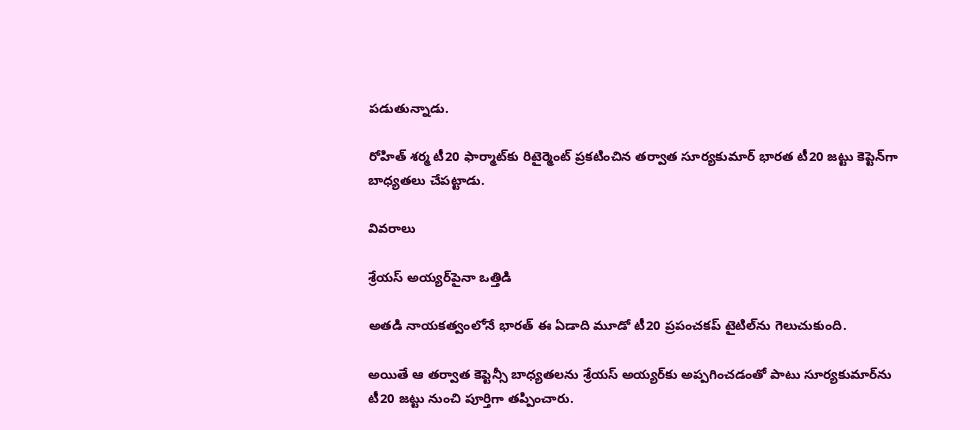పడుతున్నాడు.

రోహిత్‌ శర్మ టీ20 ఫార్మాట్‌కు రిటైర్మెంట్‌ ప్రకటించిన తర్వాత సూర్యకుమార్‌ భారత టీ20 జట్టు కెప్టెన్‌గా బాధ్యతలు చేపట్టాడు.

వివరాలు

శ్రేయస్‌ అయ్యర్‌పైనా ఒత్తిడి

అతడి నాయకత్వంలోనే భారత్‌ ఈ ఏడాది మూడో టీ20 ప్రపంచకప్‌ టైటిల్‌ను గెలుచుకుంది.

అయితే ఆ తర్వాత కెప్టెన్సీ బాధ్యతలను శ్రేయస్‌ అయ్యర్‌కు అప్పగించడంతో పాటు సూర్యకుమార్‌ను టీ20 జట్టు నుంచి పూర్తిగా తప్పించారు.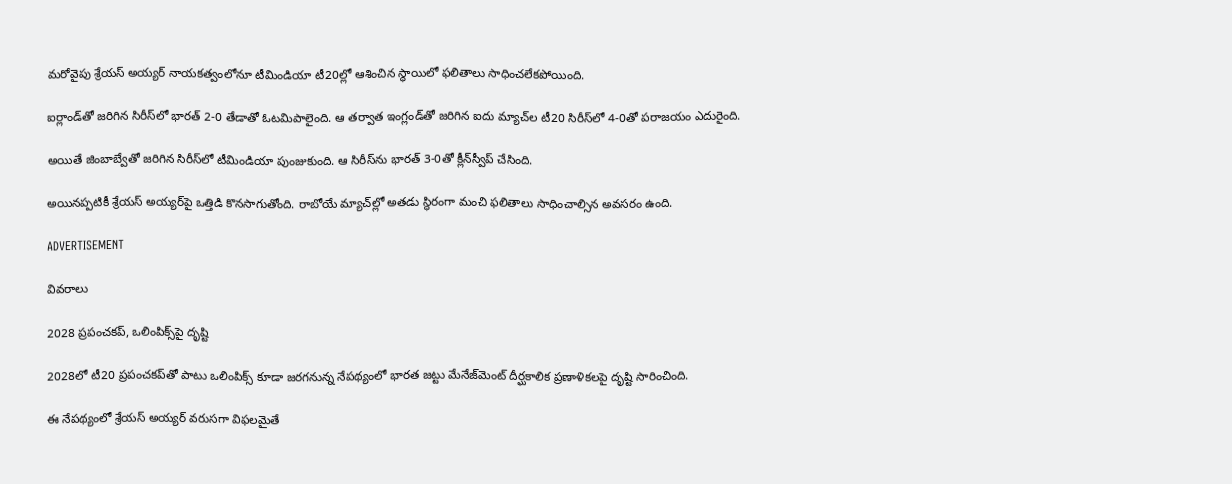మరోవైపు శ్రేయస్‌ అయ్యర్‌ నాయకత్వంలోనూ టీమిండియా టీ20ల్లో ఆశించిన స్థాయిలో ఫలితాలు సాధించలేకపోయింది.

ఐర్లాండ్‌తో జరిగిన సిరీస్‌లో భారత్‌ 2-0 తేడాతో ఓటమిపాలైంది. ఆ తర్వాత ఇంగ్లండ్‌తో జరిగిన ఐదు మ్యాచ్‌ల టీ20 సిరీస్‌లో 4-0తో పరాజయం ఎదురైంది.

అయితే జింబాబ్వేతో జరిగిన సిరీస్‌లో టీమిండియా పుంజుకుంది. ఆ సిరీస్‌ను భారత్‌ 3-0తో క్లీన్‌స్వీప్‌ చేసింది.

అయినప్పటికీ శ్రేయస్‌ అయ్యర్‌పై ఒత్తిడి కొనసాగుతోంది. రాబోయే మ్యాచ్‌ల్లో అతడు స్థిరంగా మంచి ఫలితాలు సాధించాల్సిన అవసరం ఉంది.

ADVERTISEMENT

వివరాలు

2028 ప్రపంచకప్‌, ఒలింపిక్స్‌పై దృష్టి

2028లో టీ20 ప్రపంచకప్‌తో పాటు ఒలింపిక్స్‌ కూడా జరగనున్న నేపథ్యంలో భారత జట్టు మేనేజ్‌మెంట్‌ దీర్ఘకాలిక ప్రణాళికలపై దృష్టి సారించింది.

ఈ నేపథ్యంలో శ్రేయస్‌ అయ్యర్‌ వరుసగా విఫలమైతే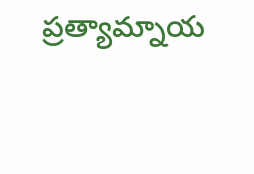ప్రత్యామ్నాయ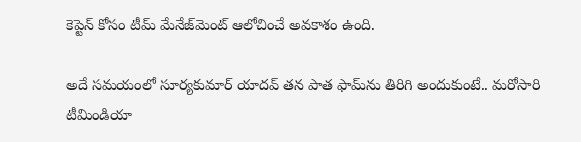కెప్టెన్‌ కోసం టీమ్‌ మేనేజ్‌మెంట్‌ ఆలోచించే అవకాశం ఉంది.

అదే సమయంలో సూర్యకుమార్‌ యాదవ్‌ తన పాత ఫామ్‌ను తిరిగి అందుకుంటే.. మరోసారి టీమిండియా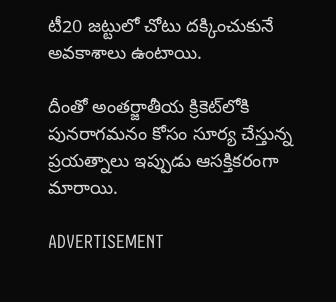టీ20 జట్టులో చోటు దక్కించుకునే అవకాశాలు ఉంటాయి.

దీంతో అంతర్జాతీయ క్రికెట్‌లోకి పునరాగమనం కోసం సూర్య చేస్తున్న ప్రయత్నాలు ఇప్పుడు ఆసక్తికరంగా మారాయి.

ADVERTISEMENT